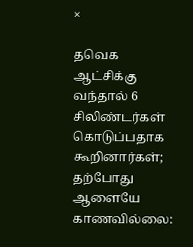×

தவெக ஆட்சிக்கு வந்தால் 6 சிலிண்டர்கள் கொடுப்பதாக கூறினார்கள்; தற்போது ஆளையே காணவில்லை: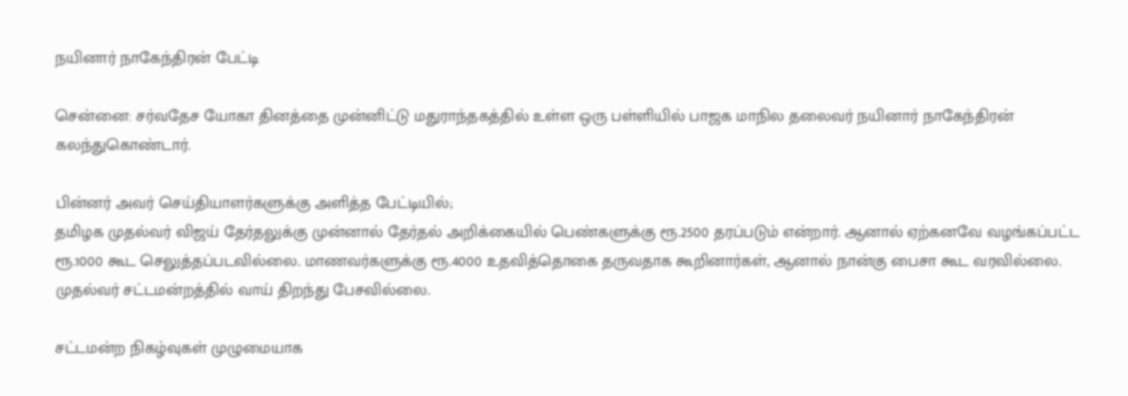நயினார் நாகேந்திரன் பேட்டி

சென்னை: சர்வதேச யோகா தினத்தை முன்னிட்டு மதுராந்தகத்தில் உள்ள ஒரு பள்ளியில் பாஜக மாநில தலைவர் நயினார் நாகேந்திரன் கலந்துகொண்டார்.

பின்னர் அவர் செய்தியாளர்களுக்கு அளித்த பேட்டியில்;
தமிழக முதல்வர் விஜய் தேர்தலுக்கு முன்னால் தேர்தல் அறிக்கையில் பெண்களுக்கு ரூ.2500 தரப்படும் என்றார். ஆனால் ஏற்கனவே வழங்கப்பட்ட ரூ.1000 கூட செலுத்தப்படவில்லை. மாணவர்களுக்கு ரூ.4000 உதவித்தொகை தருவதாக கூறினார்கள், ஆனால் நான்கு பைசா கூட வரவில்லை. முதல்வர் சட்டமன்றத்தில் வாய் திறந்து பேசவில்லை.

சட்டமன்ற நிகழ்வுகள் முழுமையாக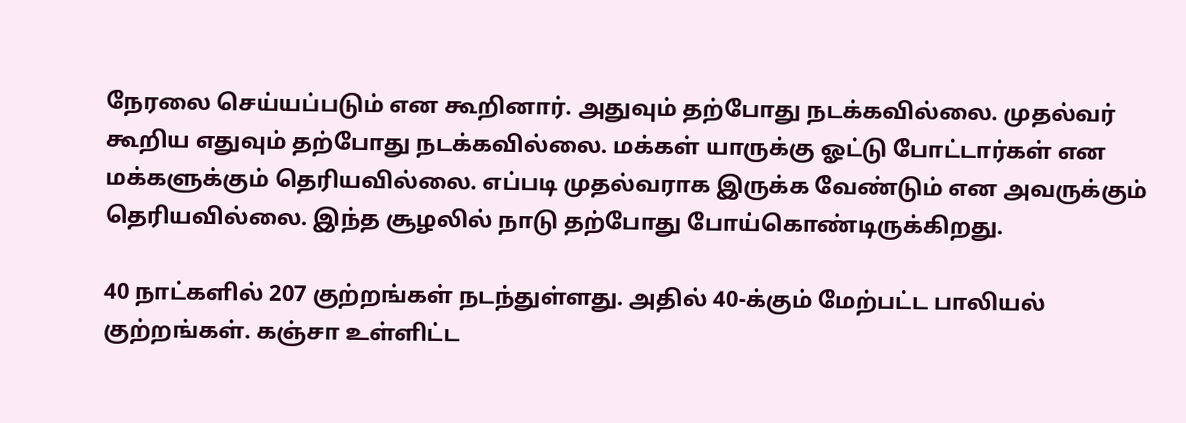நேரலை செய்யப்படும் என கூறினார். அதுவும் தற்போது நடக்கவில்லை. முதல்வர் கூறிய எதுவும் தற்போது நடக்கவில்லை. மக்கள் யாருக்கு ஓட்டு போட்டார்கள் என மக்களுக்கும் தெரியவில்லை. எப்படி முதல்வராக இருக்க வேண்டும் என அவருக்கும் தெரியவில்லை. இந்த சூழலில் நாடு தற்போது போய்கொண்டிருக்கிறது.

40 நாட்களில் 207 குற்றங்கள் நடந்துள்ளது. அதில் 40-க்கும் மேற்பட்ட பாலியல் குற்றங்கள். கஞ்சா உள்ளிட்ட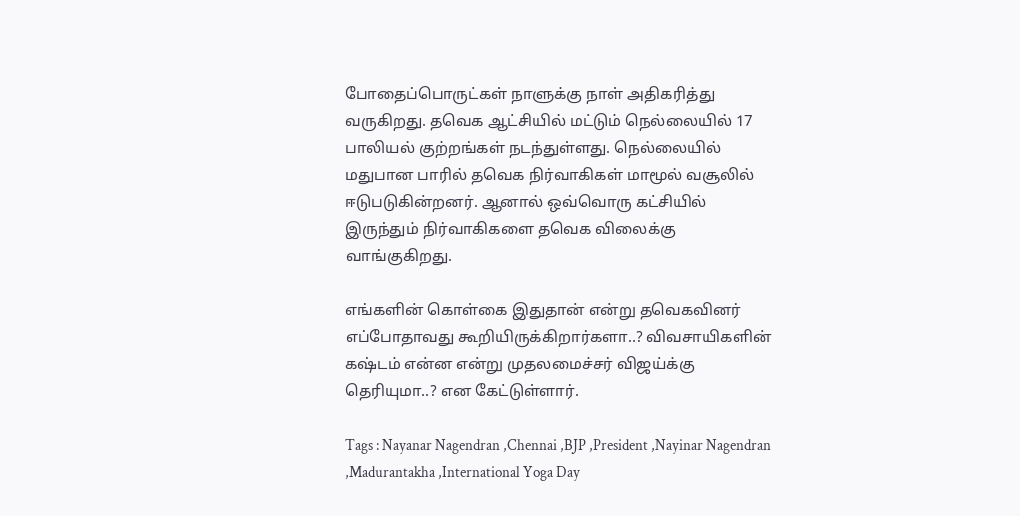போதைப்பொருட்கள் நாளுக்கு நாள் அதிகரித்து வருகிறது. தவெக ஆட்சியில் மட்டும் நெல்லையில் 17 பாலியல் குற்றங்கள் நடந்துள்ளது. நெல்லையில் மதுபான பாரில் தவெக நிர்வாகிகள் மாமூல் வசூலில் ஈடுபடுகின்றனர். ஆனால் ஒவ்வொரு கட்சியில் இருந்தும் நிர்வாகிகளை தவெக விலைக்கு வாங்குகிறது.

எங்களின் கொள்கை இதுதான் என்று தவெகவினர் எப்போதாவது கூறியிருக்கிறார்களா..? விவசாயிகளின் கஷ்டம் என்ன என்று முதலமைச்சர் விஜய்க்கு தெரியுமா..? என கேட்டுள்ளார்.

Tags : Nayanar Nagendran ,Chennai ,BJP ,President ,Nayinar Nagendran ,Madurantakha ,International Yoga Day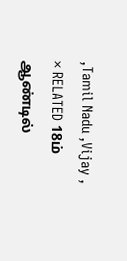,Tamil Nadu ,Vijay ,
× RELATED 18ம் ஆண்டில்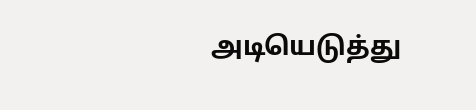அடியெடுத்து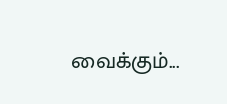வைக்கும்...